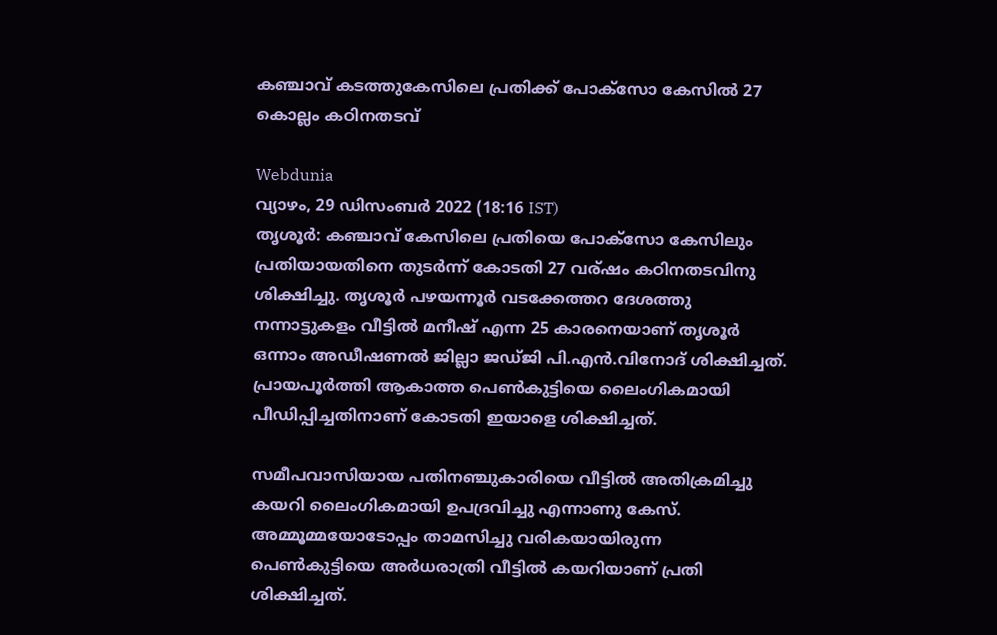കഞ്ചാവ് കടത്തുകേസിലെ പ്രതിക്ക് പോക്സോ കേസിൽ 27 കൊല്ലം കഠിനതടവ്

Webdunia
വ്യാഴം, 29 ഡിസം‌ബര്‍ 2022 (18:16 IST)
തൃശൂർ: കഞ്ചാവ് കേസിലെ പ്രതിയെ പോക്സോ കേസിലും പ്രതിയായതിനെ തുടർന്ന് കോടതി 27 വര്ഷം കഠിനതടവിനു ശിക്ഷിച്ചു. തൃശൂർ പഴയന്നൂർ വടക്കേത്തറ ദേശത്തു നന്നാട്ടുകളം വീട്ടിൽ മനീഷ് എന്ന 25 കാരനെയാണ് തൃശൂർ ഒന്നാം അഡീഷണൽ ജില്ലാ ജഡ്ജി പി.എൻ.വിനോദ് ശിക്ഷിച്ചത്. പ്രായപൂർത്തി ആകാത്ത പെൺകുട്ടിയെ ലൈംഗികമായി പീഡിപ്പിച്ചതിനാണ് കോടതി ഇയാളെ ശിക്ഷിച്ചത്.

സമീപവാസിയായ പതിനഞ്ചുകാരിയെ വീട്ടിൽ അതിക്രമിച്ചു കയറി ലൈംഗികമായി ഉപദ്രവിച്ചു എന്നാണു കേസ്. അമ്മൂമ്മയോടോപ്പം താമസിച്ചു വരികയായിരുന്ന പെൺകുട്ടിയെ അർധരാത്രി വീട്ടിൽ കയറിയാണ് പ്രതി ശിക്ഷിച്ചത്.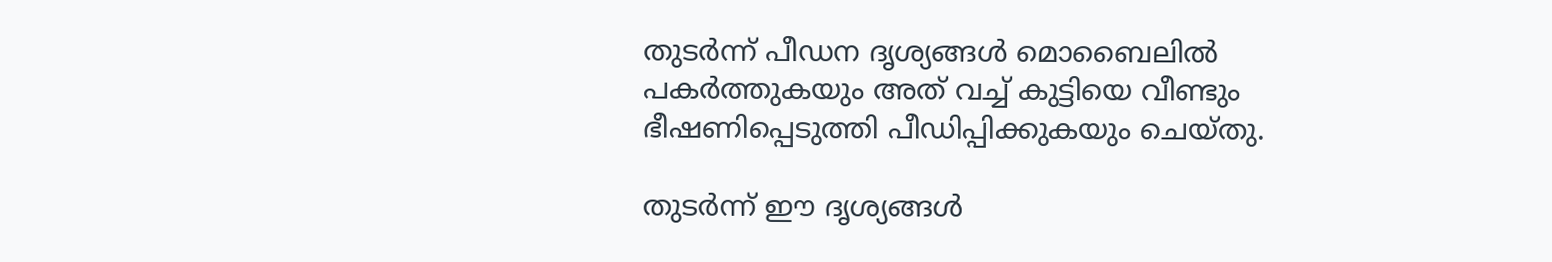തുടർന്ന് പീഡന ദൃശ്യങ്ങൾ മൊബൈലിൽ പകർത്തുകയും അത് വച്ച് കുട്ടിയെ വീണ്ടും ഭീഷണിപ്പെടുത്തി പീഡിപ്പിക്കുകയും ചെയ്തു.

തുടർന്ന് ഈ ദൃശ്യങ്ങൾ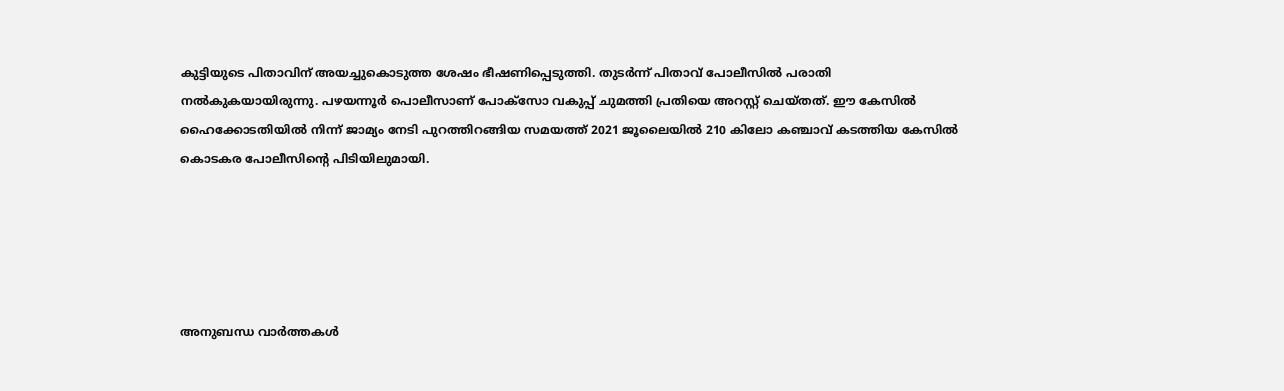കുട്ടിയുടെ പിതാവിന് അയച്ചുകൊടുത്ത ശേഷം ഭീഷണിപ്പെടുത്തി. തുടർന്ന് പിതാവ് പോലീസിൽ പരാതി നൽകുകയായിരുന്നു. പഴയന്നൂർ പൊലീസാണ് പോക്സോ വകുപ്പ് ചുമത്തി പ്രതിയെ അറസ്റ്റ് ചെയ്തത്. ഈ കേസിൽ ഹൈക്കോടതിയിൽ നിന്ന് ജാമ്യം നേടി പുറത്തിറങ്ങിയ സമയത്ത് 2021 ജൂലൈയിൽ 210 കിലോ കഞ്ചാവ് കടത്തിയ കേസിൽ കൊടകര പോലീസിന്റെ പിടിയിലുമായി.





അനുബന്ധ വാര്‍ത്തകള്‍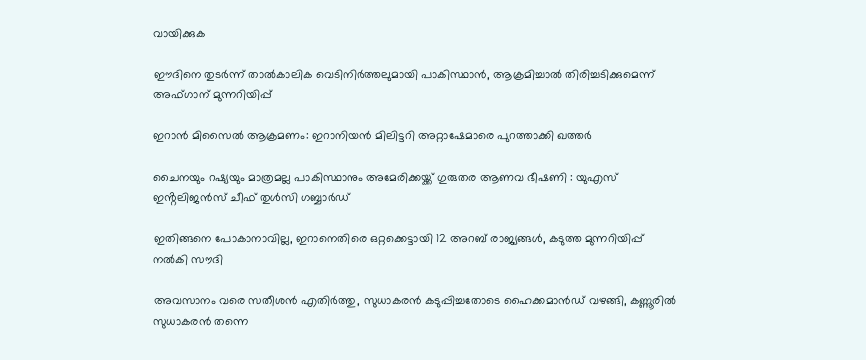വായിക്കുക

ഈദിനെ തുടർന്ന് താൽകാലിക വെടിനിർത്തലുമായി പാകിസ്ഥാൻ, ആക്രമിച്ചാൽ തിരിച്ചടിക്കുമെന്ന് അഫ്ഗാന് മുന്നറിയിപ്പ്

ഇറാൻ മിസൈൽ ആക്രമണം: ഇറാനിയൻ മിലിട്ടറി അറ്റാഷേമാരെ പുറത്താക്കി ഖത്തർ

ചൈനയും റഷ്യയും മാത്രമല്ല പാകിസ്ഥാനും അമേരിക്കയ്ക്ക് ഗുരുതര ആണവ ഭീഷണി : യുഎസ് ഇൻ്റലിജൻസ് ചീഫ് തുൾസി ഗബ്ബാർഡ്

ഇതിങ്ങനെ പോകാനാവില്ല, ഇറാനെതിരെ ഒറ്റക്കെട്ടായി 12 അറബ് രാജ്യങ്ങൾ, കടുത്ത മുന്നറിയിപ്പ് നൽകി സൗദി

അവസാനം വരെ സതീശൻ എതിർത്തു, സുധാകരൻ കടുപ്പിച്ചതോടെ ഹൈക്കമാൻഡ് വഴങ്ങി, കണ്ണൂരിൽ സുധാകരൻ തന്നെ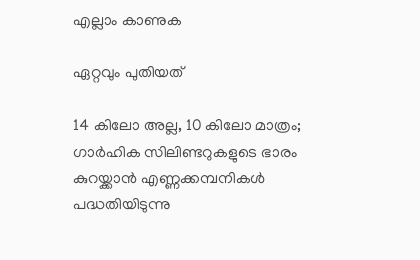എല്ലാം കാണുക

ഏറ്റവും പുതിയത്

14 കിലോ അല്ല, 10 കിലോ മാത്രം; ഗാര്‍ഹിക സിലിണ്ടറുകളുടെ ഭാരം കുറയ്ക്കാന്‍ എണ്ണക്കമ്പനികള്‍ പദ്ധതിയിടുന്നു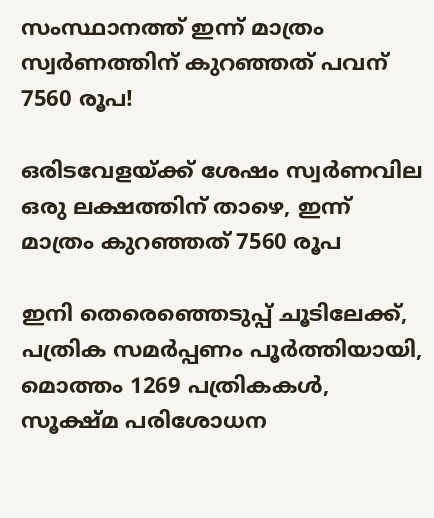സംസ്ഥാനത്ത് ഇന്ന് മാത്രം സ്വര്‍ണത്തിന് കുറഞ്ഞത് പവന് 7560 രൂപ!

ഒരിടവേളയ്ക്ക് ശേഷം സ്വർണവില ഒരു ലക്ഷത്തിന് താഴെ, ഇന്ന് മാത്രം കുറഞ്ഞത് 7560 രൂപ

ഇനി തെരെഞ്ഞെടുപ്പ് ചൂടിലേക്ക്, പത്രിക സമർപ്പണം പൂർത്തിയായി, മൊത്തം 1269 പത്രികകൾ, സൂക്ഷ്മ പരിശോധന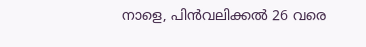നാളെ, പിൻവലിക്കൽ 26 വരെ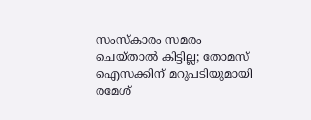സംസ്‌കാരം സമരം ചെയ്താല്‍ കിട്ടില്ല; തോമസ് ഐസക്കിന് മറുപടിയുമായി രമേശ്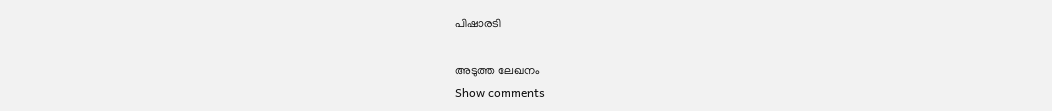പിഷാരടി

അടുത്ത ലേഖനം
Show comments